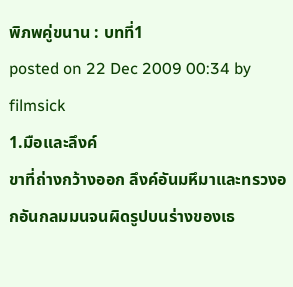พิภพคู่ขนาน : บทที่1
posted on 22 Dec 2009 00:34 by filmsick
1.มือและลึงค์
ขาที่ถ่างกว้างออก ลึงค์อันมหึมาและทรวงอกอันกลมมนจนผิดรูปบนร่างของเธ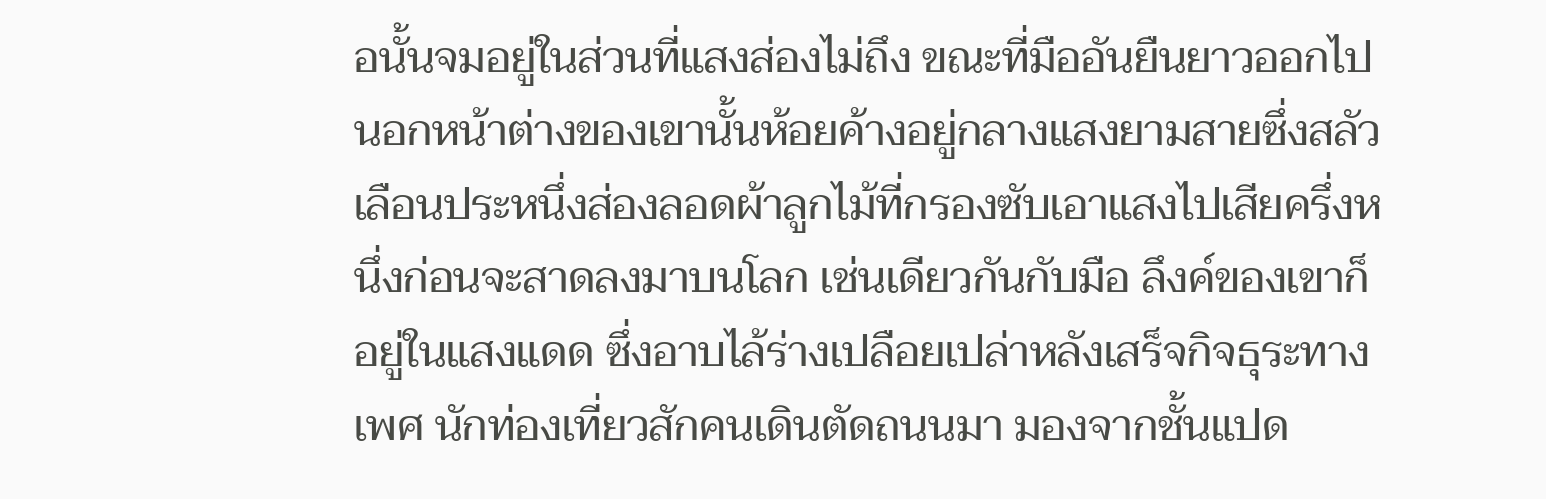อนั้นจมอยู่ในส่วนที่แสงส่องไม่ถึง ขณะที่มืออันยืนยาวออกไปนอกหน้าต่างของเขานั้นห้อยค้างอยู่กลางแสงยามสายซึ่งสลัวเลือนประหนึ่งส่องลอดผ้าลูกไม้ที่กรองซับเอาแสงไปเสียครึ่งหนึ่งก่อนจะสาดลงมาบนโลก เช่นเดียวกันกับมือ ลึงค์ของเขาก็อยู่ในแสงแดด ซึ่งอาบไล้ร่างเปลือยเปล่าหลังเสร็จกิจธุระทางเพศ นักท่องเที่ยวสักคนเดินตัดถนนมา มองจากชั้นแปด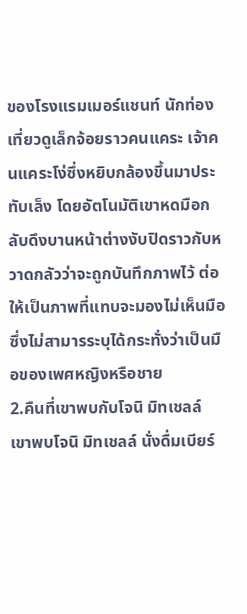ของโรงแรมเมอร์แชนท์ นักท่องเที่ยวดูเล็กจ้อยราวคนแคระ เจ้าคนแคระโง่ซึ่งหยิบกล้องขึ้นมาประทับเล็ง โดยอัตโนมัติเขาหดมือกลับดึงบานหน้าต่างงับปิดราวกับหวาดกลัวว่าจะถูกบันทึกภาพไว้ ต่อให้เป็นภาพที่แทบจะมองไม่เห็นมือซึ่งไม่สามารระบุได้กระทั่งว่าเป็นมือของเพศหญิงหรือชาย
2.คืนที่เขาพบกับโจนิ มิทเชลล์
เขาพบโจนิ มิทเชลล์ นั่งดื่มเบียร์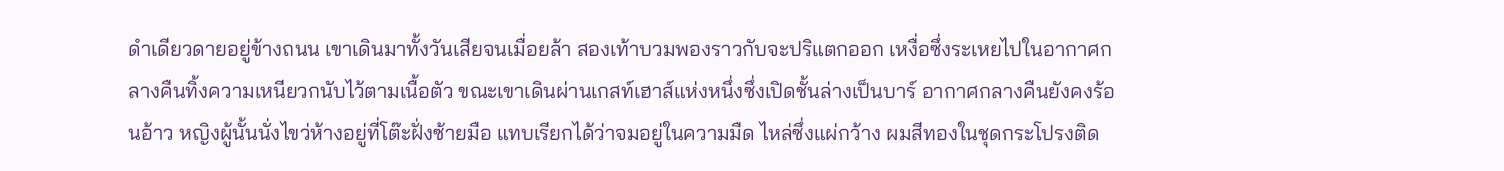ดำเดียวดายอยู่ข้างถนน เขาเดินมาทั้งวันเสียจนเมื่อยล้า สองเท้าบวมพองราวกับจะปริแตกออก เหงื่อซึ่งระเหยไปในอากาศกลางคืนทิ้งความเหนียวกนับไว้ตามเนื้อตัว ขณะเขาเดินผ่านเกสท์เฮาส์แห่งหนึ่งซึ่งเปิดชั้นล่างเป็นบาร์ อากาศกลางคืนยังคงร้อนอ้าว หญิงผู้นั้นนั่งไขว่ห้างอยู่ที่โต๊ะฝั่งซ้ายมือ แทบเรียกได้ว่าจมอยู่ในความมืด ไหล่ซึ่งแผ่กว้าง ผมสีทองในชุดกระโปรงติด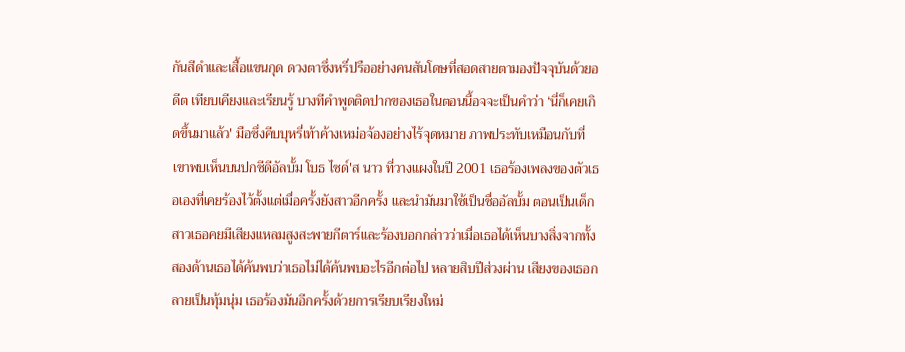กันสีดำและเสื้อแขนกุด ดวงตาซึ่งหรี่ปรืออย่างคนสันโดษที่สอดสายตามองปัจจุบันด้วยอดีต เทียบเคียงและเรียนรู้ บางทีคำพูดติดปากของเธอในตอนนี้อจจะเป็นคำว่า ‘นี่ก็เคยเกิดขึ้นมาแล้ว' มือซึ่งคีบบุหรี่เท้าค้างเหม่อจ้องอย่างไร้จุดหมาย ภาพประทับเหมือนกับที่เขาพบเห็นบนปกซีดีอัลบั้ม โบธ ไซด์'ส นาว ที่วางแผงในปี 2001 เธอร้องเพลงของตัวเธอเองที่เคยร้องไว้ตั้งแต่เมื่อครั้งยังสาวอีกครั้ง และนำมันมาใช้เป็นชื่ออัลบั้ม ตอนเป็นเด็กสาวเธอคยมีเสียงแหลมสูงสะพายกีตาร์และร้องบอกกล่าวว่าเมื่อเธอได้เห็นบางสิ่งจากทั้งสองด้านเธอได้ค้นพบว่าเธอไม่ได้ค้นพบอะไรอีกต่อไป หลายสิบปีส่วงผ่าน เสียงของเธอกลายเป็นทุ้มนุ่ม เธอร้องมันอีกครั้งด้วยการเรียบเรียงใหม่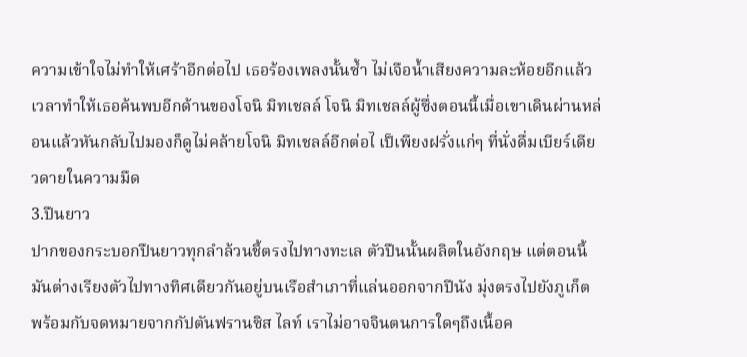ความเข้าใจไม่ทำให้เศร้าอีกต่อไป เธอร้องเพลงนั้นซ้ำ ไม่เจือน้ำเสียงความละห้อยอีกแล้ว เวลาทำให้เธอค้นพบอีกด้านของโจนิ มิทเชลล์ โจนิ มิทเชลล์ผู้ซึ่งตอนนี้เมื่อเขาเดินผ่านหล่อนแล้วหันกลับไปมองก็ดูไม่คล้ายโจนิ มิทเชลล์อีกต่อไ เป็เพียงฝรั่งแก่ๆ ที่นั่งดื่มเบียร์เดียวดายในความมืด
3.ปืนยาว
ปากของกระบอกปืนยาวทุกลำล้วนชี้ตรงไปทางทะเล ตัวปืนนั้นผลิตในอังกฤษ แต่ตอนนี้มันต่างเรียงตัวไปทางทิศเดียวกันอยู่บนเรือสำเภาที่แล่นออกจากปีนัง มุ่งตรงไปยังภูเก็ต พร้อมกับจดหมายจากกัปตันฟรานซิส ไลท์ เราไม่อาจจินตนการใดๆถึงเนื้อค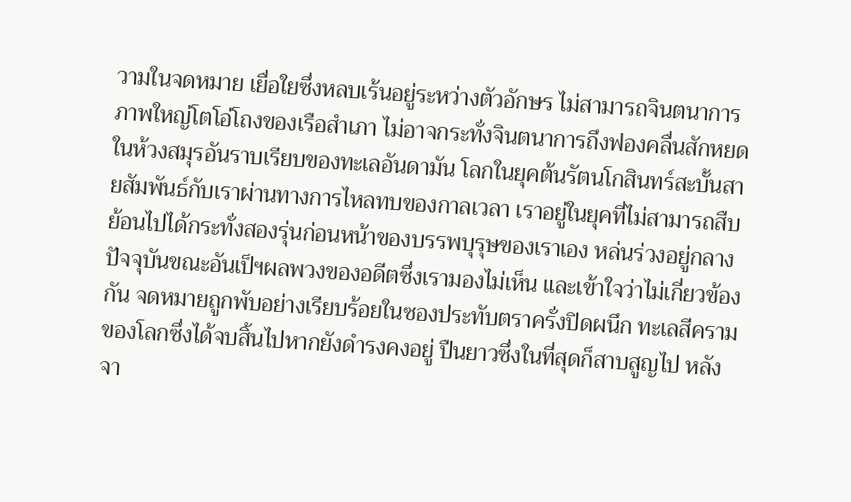วามในจดหมาย เยื่อใยซึ่งหลบเร้นอยู่ระหว่างตัวอักษร ไม่สามารถจินตนาการภาพใหญ่โตโอ่โถงของเรือสำเภา ไม่อาจกระทั่งจินตนาการถึงฟองคลื่นสักหยด ในห้วงสมุรอันราบเรียบของทะเลอันดามัน โลกในยุคต้นรัตนโกสินทร์สะบั้นสายสัมพันธ์กับเราผ่านทางการไหลทบของกาลเวลา เราอยู่ในยุคที่ไม่สามารถสืบย้อนไปได้กระทั่งสองรุ่นก่อนหน้าของบรรพบุรุษของเราเอง หล่นร่วงอยู่กลางปัจจุบันขณะอันเป็ฯผลพวงของอดีตซึ่งเรามองไม่เห็น และเข้าใจว่าไม่เกี่ยวข้องกัน จดหมายถูกพับอย่างเรียบร้อยในซองประทับตราครั่งปิดผนึก ทะเลสีครามของโลกซึ่งได้จบสิ้นไปหากยังดำรงคงอยู่ ปืนยาวซึ่งในที่สุดก็สาบสูญไป หลังจา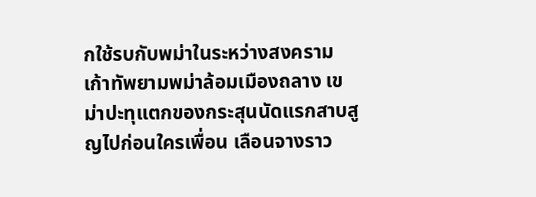กใช้รบกับพม่าในระหว่างสงครามเก้าทัพยามพม่าล้อมเมืองถลาง เขม่าปะทุแตกของกระสุนนัดแรกสาบสูญไปก่อนใครเพื่อน เลือนจางราว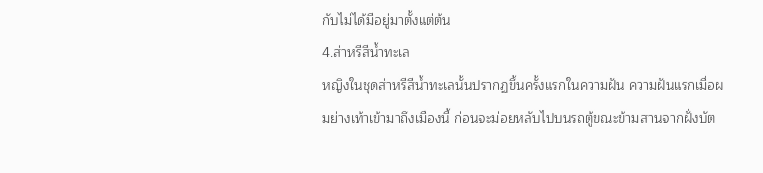กับไม่ได้มีอยู่มาตั้งแต่ต้น
4.ส่าหรีสีน้ำทะเล
หญิงในชุดส่าหรีสีน้ำทะเลนั้นปรากฏขึ้นครั้งแรกในความฝัน ความฝันแรกเมื่อผมย่างเท้าเข้ามาถึงเมืองนี้ ก่อนจะม่อยหลับไปบนรถตู้ขณะข้ามสานจากฝั่งบัต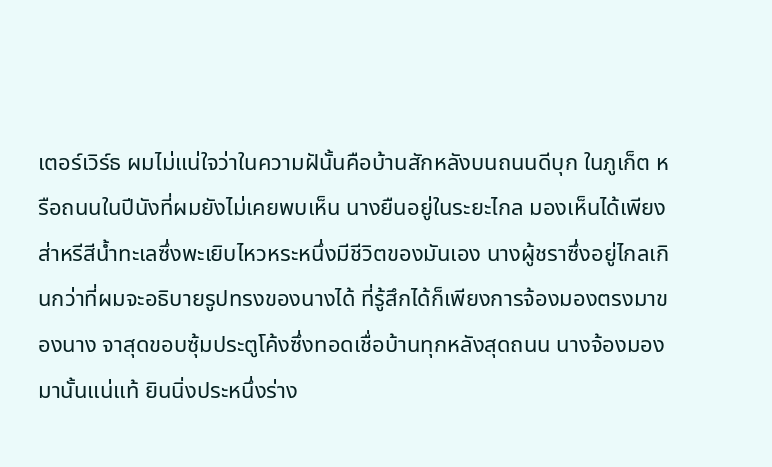เตอร์เวิร์ธ ผมไม่แน่ใจว่าในความฝันั้นคือบ้านสักหลังบนถนนดีบุก ในภูเก็ต หรือถนนในปีนังที่ผมยังไม่เคยพบเห็น นางยืนอยู่ในระยะไกล มองเห็นได้เพียงส่าหรีสีน้ำทะเลซึ่งพะเยิบไหวหระหนึ่งมีชีวิตของมันเอง นางผู้ชราซึ่งอยู่ไกลเกินกว่าที่ผมจะอธิบายรูปทรงของนางได้ ที่รู้สึกได้ก็เพียงการจ้องมองตรงมาของนาง จาสุดขอบซุ้มประตูโค้งซึ่งทอดเชื่อบ้านทุกหลังสุดถนน นางจ้องมองมานั้นแน่แท้ ยินนิ่งประหนึ่งร่าง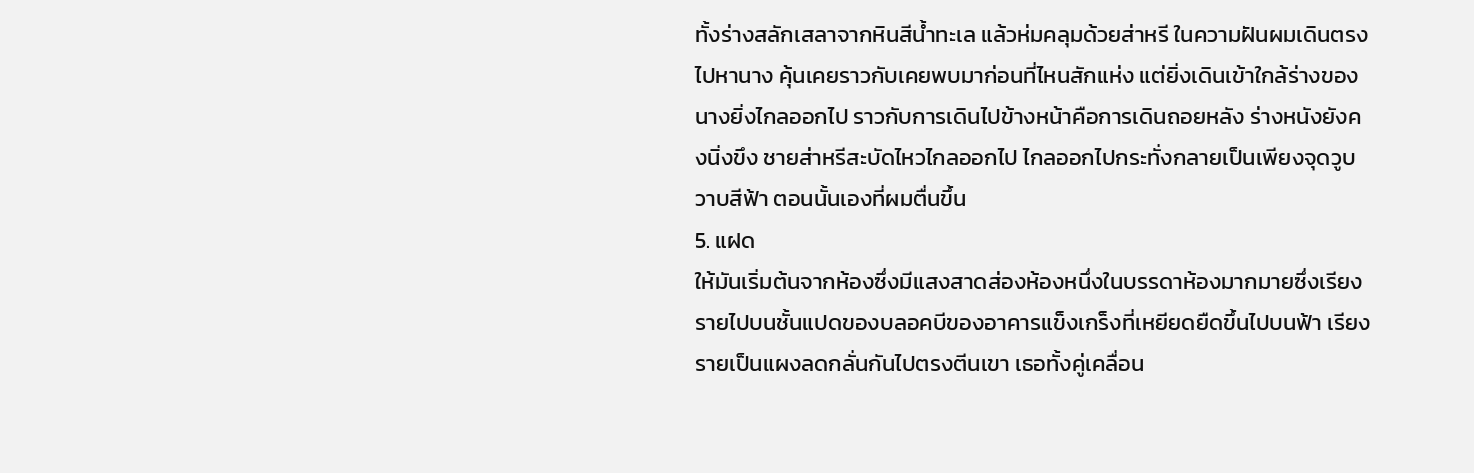ทั้งร่างสลักเสลาจากหินสีน้ำทะเล แล้วห่มคลุมด้วยส่าหรี ในความฝันผมเดินตรงไปหานาง คุ้นเคยราวกับเคยพบมาก่อนที่ไหนสักแห่ง แต่ยิ่งเดินเข้าใกล้ร่างของนางยิ่งไกลออกไป ราวกับการเดินไปข้างหน้าคือการเดินถอยหลัง ร่างหนังยังคงนิ่งขึง ชายส่าหรีสะบัดไหวไกลออกไป ไกลออกไปกระทั่งกลายเป็นเพียงจุดวูบวาบสีฟ้า ตอนนั้นเองที่ผมตื่นขึ้น
5. แฝด
ให้มันเริ่มต้นจากห้องซึ่งมีแสงสาดส่องห้องหนึ่งในบรรดาห้องมากมายซึ่งเรียงรายไปบนชั้นแปดของบลอคบีของอาคารแข็งเกร็งที่เหยียดยืดขึ้นไปบนฟ้า เรียงรายเป็นแผงลดกลั่นกันไปตรงตีนเขา เธอทั้งคู่เคลื่อน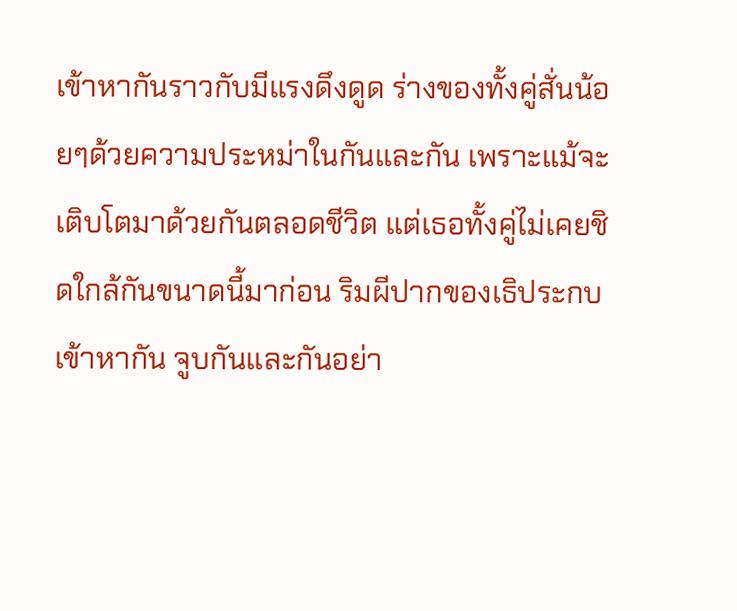เข้าหากันราวกับมีแรงดึงดูด ร่างของทั้งคู่สั่นน้อยๆด้วยความประหม่าในกันและกัน เพราะแม้จะเติบโตมาด้วยกันตลอดชีวิต แต่เธอทั้งคู่ไม่เคยชิดใกล้กันขนาดนี้มาก่อน ริมผีปากของเธิประกบเข้าหากัน จูบกันและกันอย่า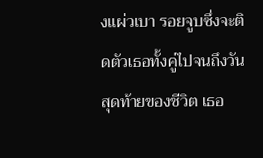งแผ่วเบา รอยจูบซึ่งจะติดตัวเธอทั้งคู่ไปจนถึงวันสุดท้ายของชีวิต เธอ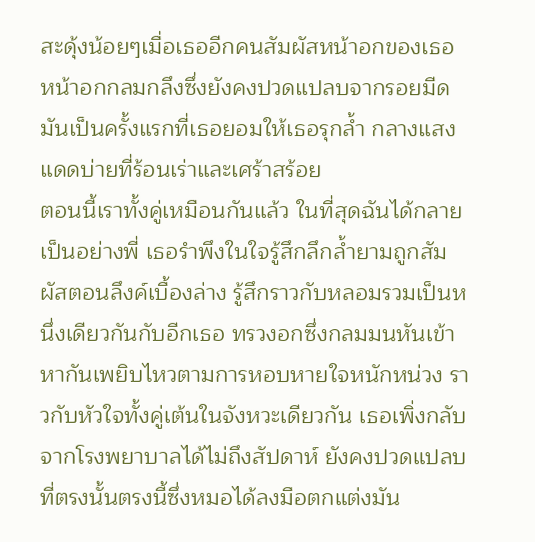สะดุ้งน้อยๆเมื่อเธออีกคนสัมผัสหน้าอกของเธอ หน้าอกกลมกลึงซึ่งยังคงปวดแปลบจากรอยมีด
มันเป็นครั้งแรกที่เธอยอมให้เธอรุกล้ำ กลางแสงแดดบ่ายที่ร้อนเร่าและเศร้าสร้อย
ตอนนี้เราทั้งคู่เหมือนกันแล้ว ในที่สุดฉันได้กลายเป็นอย่างพี่ เธอรำพึงในใจรู้สึกลึกล้ำยามถูกสัมผัสตอนลึงค์เบื้องล่าง รู้สึกราวกับหลอมรวมเป็นหนึ่งเดียวกันกับอีกเธอ ทรวงอกซึ่งกลมมนหันเข้าหากันเพยิบไหวตามการหอบหายใจหนักหน่วง ราวกับหัวใจทั้งคู่เต้นในจังหวะเดียวกัน เธอเพิ่งกลับจากโรงพยาบาลได้ไม่ถึงสัปดาห์ ยังคงปวดแปลบที่ตรงนั้นตรงนี้ซึ่งหมอได้ลงมือตกแต่งมัน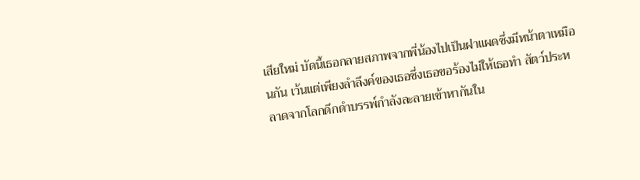เสียใหม่ บัดนี้เธอกลายสภาพจากพี่น้องไปเป็นฝาแผดซึ่งมีหน้าตาเหมือนกัน เว้นแต่เพียงลำลึงค์ของเธอซึ่งเธอขอร้องไม่ให้เธอทำ สัตว์ประหลาดจากโลกดึกดำบรรพ์กำลังละลายเข้าหากันใน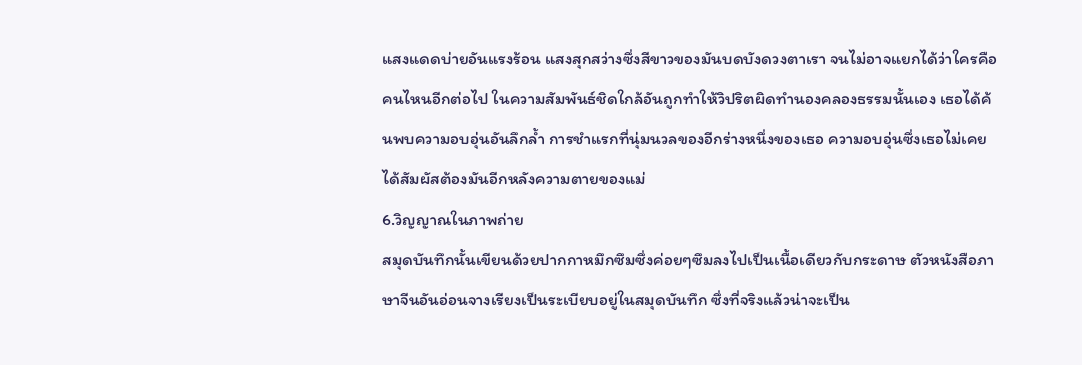แสงแดดบ่ายอันแรงร้อน แสงสุกสว่างซึ่งสีขาวของมันบดบังดวงตาเรา จนไม่อาจแยกได้ว่าใครคือคนไหนอีกต่อไป ในความสัมพันธ์ชิดใกล้อันถูกทำให้วิปริตผิดทำนองคลองธรรมนั้นเอง เธอได้ค้นพบความอบอุ่นอันลึกล้ำ การชำแรกที่นุ่มนวลของอีกร่างหนึ่งของเธอ ความอบอุ่นซึ่งเธอไม่เคยได้สัมผัสต้องมันอีกหลังความตายของแม่
6.วิญญาณในภาพถ่าย
สมุดบันทึกนั้นเขียนด้วยปากกาหมึกซึมซึ่งค่อยๆซึมลงไปเป็นเนื้อเดียวกับกระดาษ ตัวหนังสือภาษาจีนอันอ่อนจางเรียงเป็นระเบียบอยู่ในสมุดบันทึก ซึ่งที่จริงแล้วน่าจะเป็น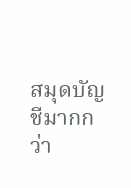สมุดบัญชีมากกว่า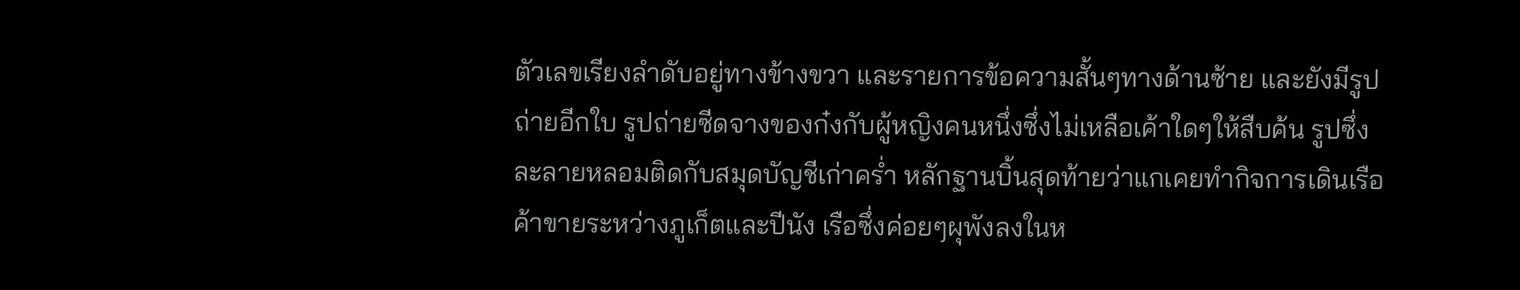ตัวเลขเรียงลำดับอยู่ทางข้างขวา และรายการข้อความสั้นๆทางด้านซ้าย และยังมีรูปถ่ายอีกใบ รูปถ่ายซีดจางของก๋งกับผู้หญิงคนหนึ่งซึ่งไม่เหลือเค้าใดๆให้สืบค้น รูปซึ่งละลายหลอมติดกับสมุดบัญชีเก่าคร่ำ หลักฐานบิ้นสุดท้ายว่าแกเคยทำกิจการเดินเรือค้าขายระหว่างภูเก็ตและปีนัง เรือซึ่งค่อยๆผุพังลงในห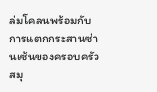ล่มโคลนพร้อมกับการแตกกระสานซ่านเซ้นของครอบครัว สมุ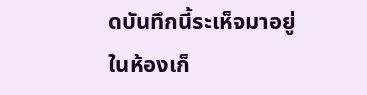ดบันทึกนี้ระเห็จมาอยู่ในห้องเก็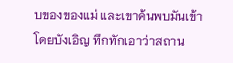บของของแม่ และเขาค้นพบมันเข้าโดยบังเอิญ ทึกทักเอาว่าสถาน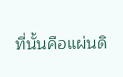ที่นั้นคือแผ่นดิ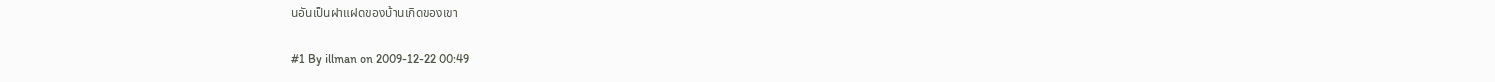นอันเป็นฝาแฝดของบ้านเกิดของเขา

#1 By illman on 2009-12-22 00:49